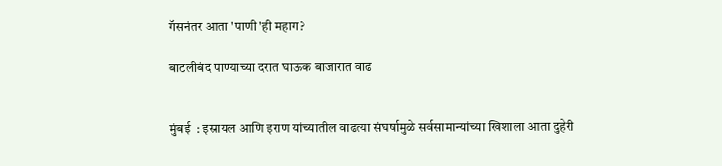गॅसनंतर आता 'पाणी'ही महाग?

बाटलीबंद पाण्याच्या दरात घाऊक बाजारात वाढ


मुंबई  : इस्रायल आणि इराण यांच्यातील वाढत्या संघर्षामुळे सर्वसामान्यांच्या खिशाला आता दुहेरी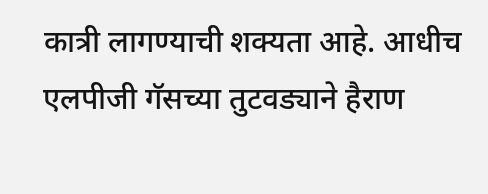कात्री लागण्याची शक्यता आहे. आधीच एलपीजी गॅसच्या तुटवड्याने हैराण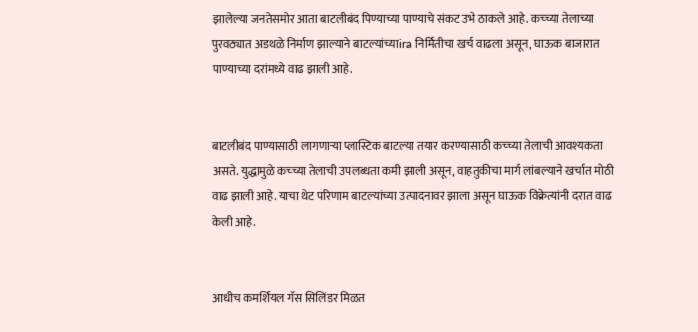झालेल्या जनतेसमोर आता बाटलीबंद पिण्याच्या पाण्याचे संकट उभे ठाकले आहे. कच्च्या तेलाच्या पुरवठ्यात अडथळे निर्माण झाल्याने बाटल्यांच्याira निर्मितीचा खर्च वाढला असून, घाऊक बाजारात पाण्याच्या दरांमध्ये वाढ झाली आहे.


बाटलीबंद पाण्यासाठी लागणाऱ्या प्लास्टिक बाटल्या तयार करण्यासाठी कच्च्या तेलाची आवश्यकता असते. युद्धामुळे कच्च्या तेलाची उपलब्धता कमी झाली असून, वाहतुकीचा मार्ग लांबल्याने खर्चात मोठी वाढ झाली आहे. याचा थेट परिणाम बाटल्यांच्या उत्पादनावर झाला असून घाऊक विक्रेत्यांनी दरात वाढ केली आहे.


आधीच कमर्शियल गॅस सिलिंडर मिळत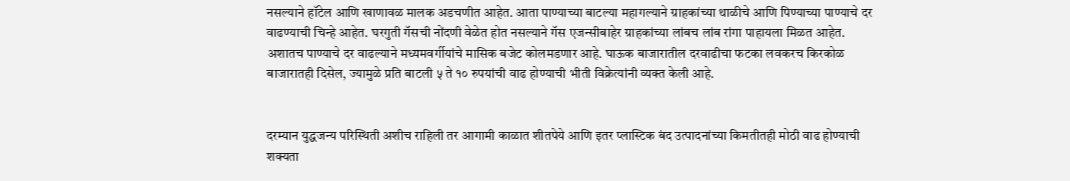नसल्याने हॉटेल आणि खाणावळ मालक अडचणीत आहेत. आता पाण्याच्या बाटल्या महागल्याने ग्राहकांच्या थाळीचे आणि पिण्याच्या पाण्याचे दर वाढण्याची चिन्हे आहेत. घरगुती गॅसची नोंदणी वेळेत होत नसल्याने गॅस एजन्सीबाहेर ग्राहकांच्या लांबच लांब रांगा पाहायला मिळत आहेत. अशातच पाण्याचे दर वाढल्याने मध्यमवर्गीयांचे मासिक बजेट कोलमडणार आहे. घाऊक बाजारातील दरवाढीचा फटका लवकरच किरकोळ बाजारातही दिसेल, ज्यामुळे प्रति बाटली ५ ते १० रुपयांची वाढ होण्याची भीती विक्रेत्यांनी व्यक्त केली आहे.


दरम्यान युद्धजन्य परिस्थिती अशीच राहिली तर आगामी काळात शीतपेये आणि इतर प्लास्टिक बंद उत्पादनांच्या किमतीतही मोठी वाढ होण्याची शक्यता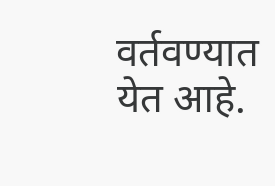वर्तवण्यात
येत आहे.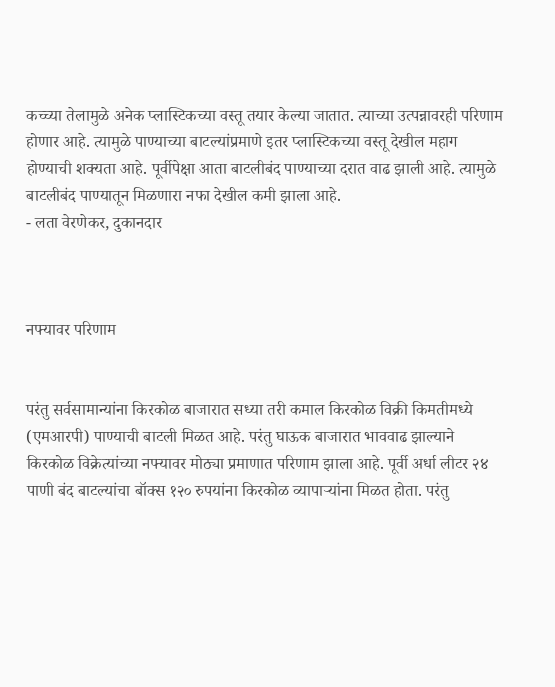कच्च्या तेलामुळे अनेक प्लास्टिकच्या वस्तू तयार केल्या जातात. त्याच्या उत्पन्नावरही परिणाम होणार आहे. त्यामुळे पाण्याच्या बाटल्यांप्रमाणे इतर प्लास्टिकच्या वस्तू देखील महाग होण्याची शक्यता आहे. पूर्वीपेक्षा आता बाटलीबंद पाण्याच्या दरात वाढ झाली आहे. त्यामुळे बाटलीबंद पाण्यातून मिळणारा नफा देखील कमी झाला आहे.
- लता वेरणेकर, दुकानदार



नफ्यावर परिणाम


परंतु सर्वसामान्यांना किरकोळ बाजारात सध्या तरी कमाल किरकोळ विक्री किमतीमध्ये (एमआरपी) पाण्याची बाटली मिळत आहे. परंतु घाऊक बाजारात भाववाढ झाल्याने किरकोळ विक्रेत्यांच्या नफ्यावर मोठ्या प्रमाणात परिणाम झाला आहे. पूर्वी अर्धा लीटर २४ पाणी बंद बाटल्यांचा बॉक्स १२० रुपयांना किरकोळ व्यापाऱ्यांना मिळत होता. परंतु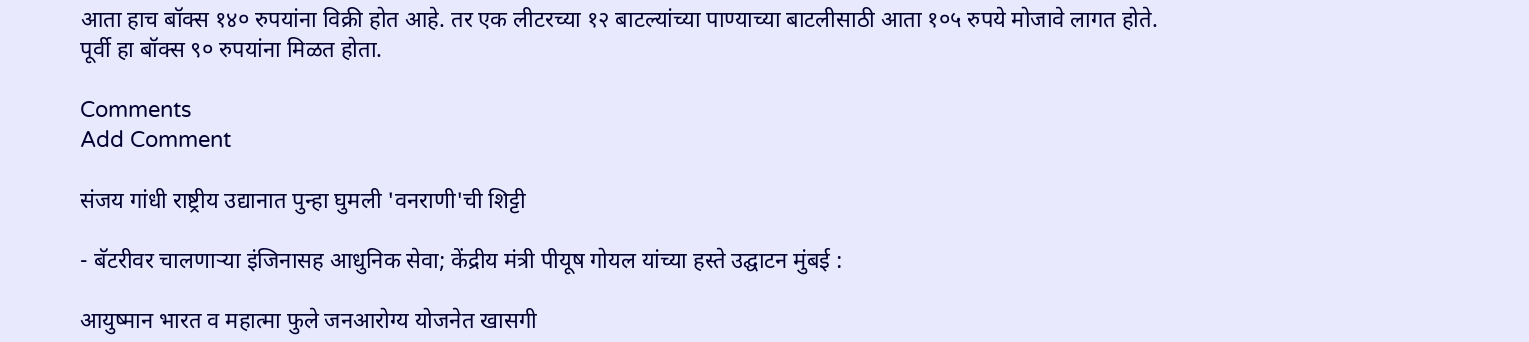आता हाच बॉक्स १४० रुपयांना विक्री होत आहे. तर एक लीटरच्या १२ बाटल्यांच्या पाण्याच्या बाटलीसाठी आता १०५ रुपये मोजावे लागत होते. पूर्वी हा बॉक्स ९० रुपयांना मिळत होता.

Comments
Add Comment

संजय गांधी राष्ट्रीय उद्यानात पुन्हा घुमली 'वनराणी'ची शिट्टी

- बॅटरीवर चालणाऱ्या इंजिनासह आधुनिक सेवा; केंद्रीय मंत्री पीयूष गोयल यांच्या हस्ते उद्घाटन मुंबई :

आयुष्मान भारत व महात्मा फुले जनआरोग्य योजनेत खासगी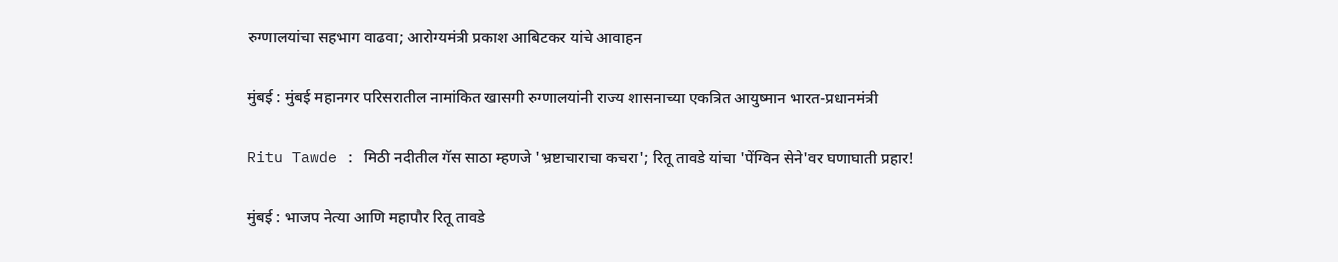रुग्णालयांचा सहभाग वाढवा; आरोग्यमंत्री प्रकाश आबिटकर यांचे आवाहन

मुंबई : मुंबई महानगर परिसरातील नामांकित खासगी रुग्णालयांनी राज्य शासनाच्या एकत्रित आयुष्मान भारत-प्रधानमंत्री

Ritu Tawde : मिठी नदीतील गॅस साठा म्हणजे 'भ्रष्टाचाराचा कचरा'; रितू तावडे यांचा 'पेंग्विन सेने'वर घणाघाती प्रहार!

मुंबई : भाजप नेत्या आणि महापौर रितू तावडे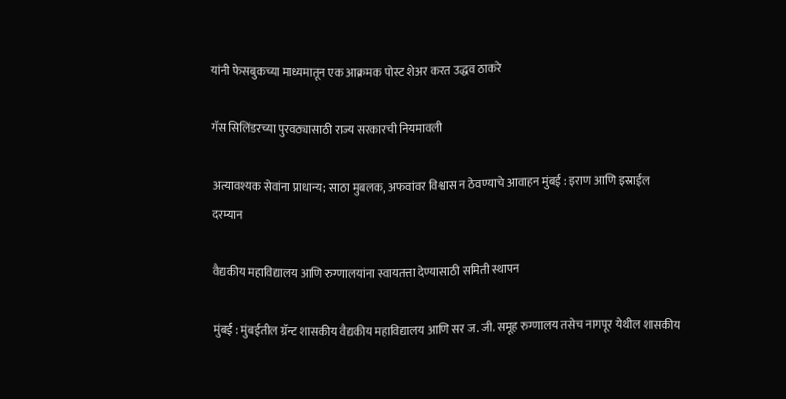यांनी फेसबुकच्या माध्यमातून एक आक्रमक पोस्ट शेअर करत उद्धव ठाकरे

गॅस सिलिंडरच्या पुरवठ्यासाठी राज्य सरकारची नियमावली

अत्यावश्यक सेवांना प्राधान्य; साठा मुबलक, अफवांवर विश्वास न ठेवण्याचे आवाहन मुंबई : इराण आणि इस्राईल दरम्यान

वैद्यकीय महाविद्यालय आणि रुग्णालयांना स्वायतत्ता देण्यासाठी समिती स्थापन

मुंबई : मुंबईतील ग्रॅन्ट शासकीय वैद्यकीय महाविद्यालय आणि सर ज. जी. समूह रुग्णालय तसेच नागपूर येथील शासकीय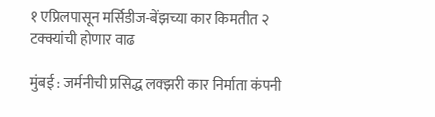१ एप्रिलपासून मर्सिडीज-बेंझच्या कार किमतीत २ टक्क्यांची होणार वाढ

मुंबई : जर्मनीची प्रसिद्ध लक्झरी कार निर्माता कंपनी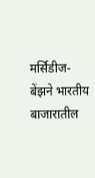मर्सिडीज-बेंझने भारतीय बाजारातील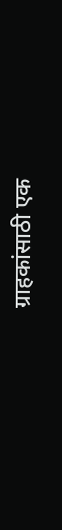ग्राहकांसाठी एक